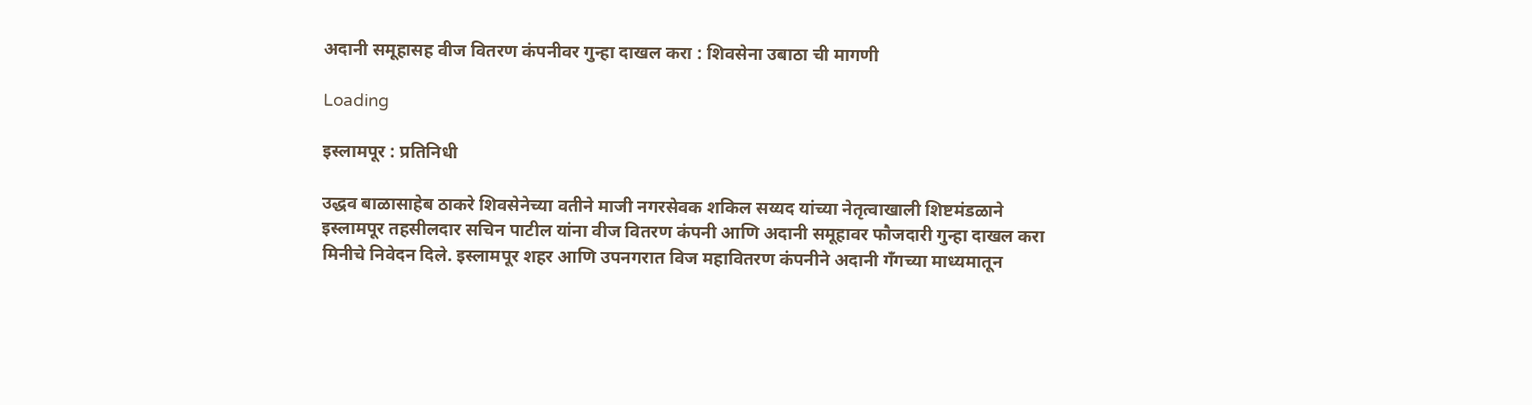अदानी समूहासह वीज वितरण कंपनीवर गुन्हा दाखल करा : शिवसेना उबाठा ची मागणी

Loading

इस्लामपूर : प्रतिनिधी

उद्धव बाळासाहेब ठाकरे शिवसेनेच्या वतीने माजी नगरसेवक शकिल सय्यद यांच्या नेतृत्वाखाली शिष्टमंडळाने इस्लामपूर तहसीलदार सचिन पाटील यांना वीज वितरण कंपनी आणि अदानी समूहावर फौजदारी गुन्हा दाखल करा मिनीचे निवेदन दिले. इस्लामपूर शहर आणि उपनगरात विज महावितरण कंपनीने अदानी गँगच्या माध्यमातून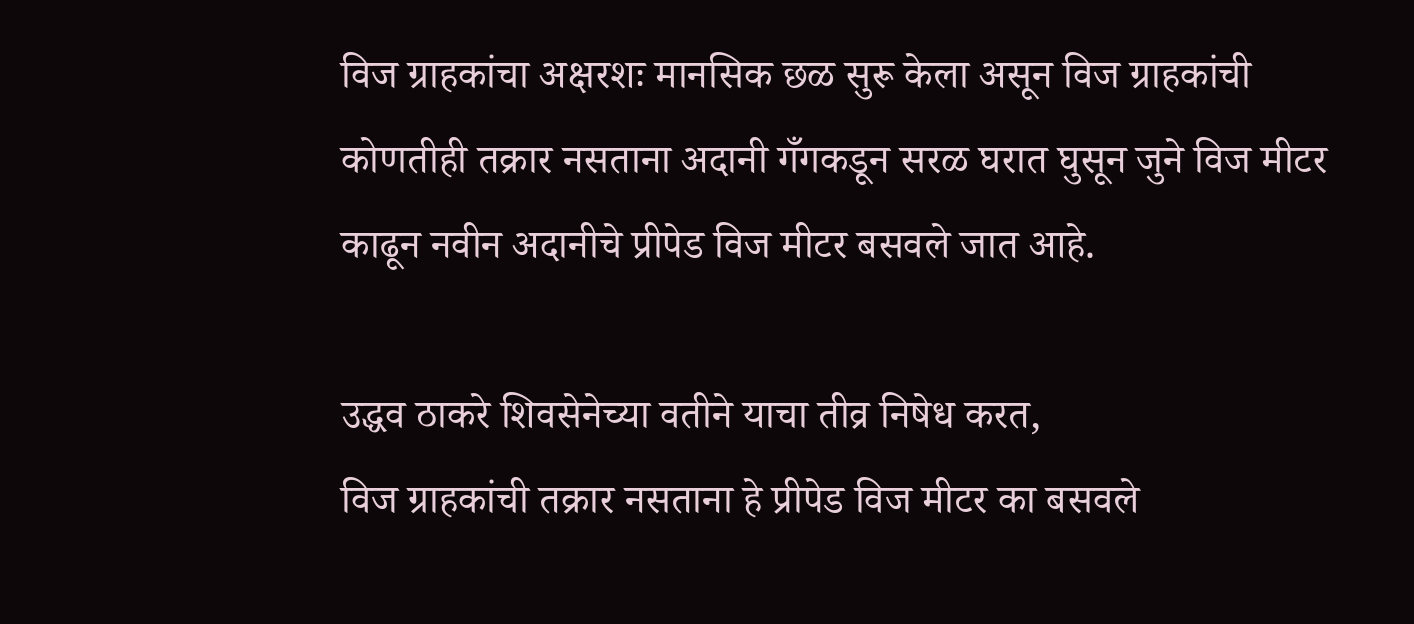विज ग्राहकांचा अक्षरशः मानसिक छळ सुरू केला असून विज ग्राहकांची कोणतीही तक्रार नसताना अदानी गँगकडून सरळ घरात घुसून जुने विज मीटर काढून नवीन अदानीचे प्रीपेड विज मीटर बसवले जात आहे.

उद्धव ठाकरे शिवसेनेच्या वतीने याचा तीव्र निषेध करत,
विज ग्राहकांची तक्रार नसताना हे प्रीपेड विज मीटर का बसवले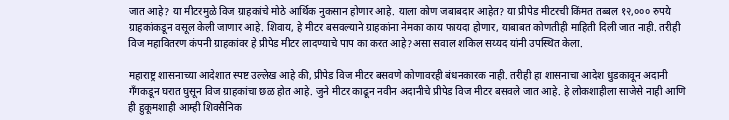जात आहे? या मीटरमुळे विज ग्राहकांचे मोठे आर्थिक नुकसान होणार आहे. याला कोण जबाबदार आहेत? या प्रीपेड मीटरची किंमत तब्बल १२,००० रुपये ग्राहकांकडून वसूल केली जाणार आहे. शिवाय, हे मीटर बसवल्याने ग्राहकांना नेमका काय फायदा होणार, याबाबत कोणतीही माहिती दिली जात नाही. तरीही विज महावितरण कंपनी ग्राहकांवर हे प्रीपेड मीटर लादण्याचे पाप का करत आहे?असा सवाल शकिल सय्यद यांनी उपस्थित केला.

महाराष्ट्र शासनाच्या आदेशात स्पष्ट उल्लेख आहे की, प्रीपेड विज मीटर बसवणे कोणावरही बंधनकारक नाही. तरीही हा शासनाचा आदेश धुडकावून अदानी गँगकडून घरात घुसून विज ग्राहकांचा छळ होत आहे. जुने मीटर काढून नवीन अदानीचे प्रीपेड विज मीटर बसवले जात आहे. हे लोकशाहीला साजेसे नाही आणि ही हुकूमशाही आम्ही शिवसैनिक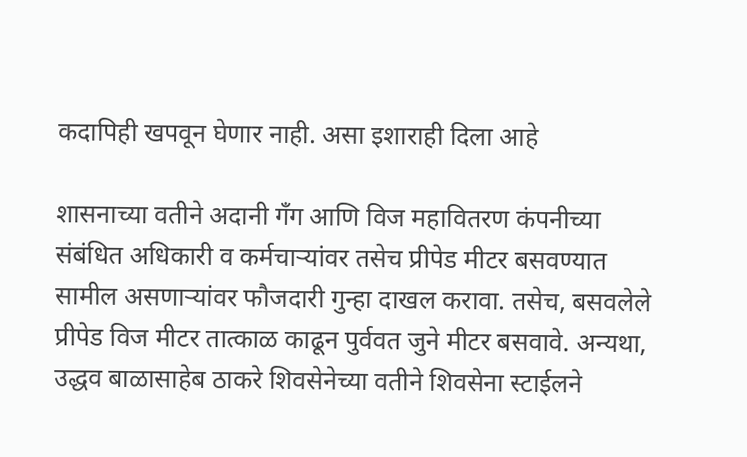कदापिही खपवून घेणार नाही. असा इशाराही दिला आहे

शासनाच्या वतीने अदानी गँग आणि विज महावितरण कंपनीच्या संबंधित अधिकारी व कर्मचाऱ्यांवर तसेच प्रीपेड मीटर बसवण्यात सामील असणाऱ्यांवर फौजदारी गुन्हा दाखल करावा. तसेच, बसवलेले प्रीपेड विज मीटर तात्काळ काढून पुर्ववत जुने मीटर बसवावे. अन्यथा, उद्धव बाळासाहेब ठाकरे शिवसेनेच्या वतीने शिवसेना स्टाईलने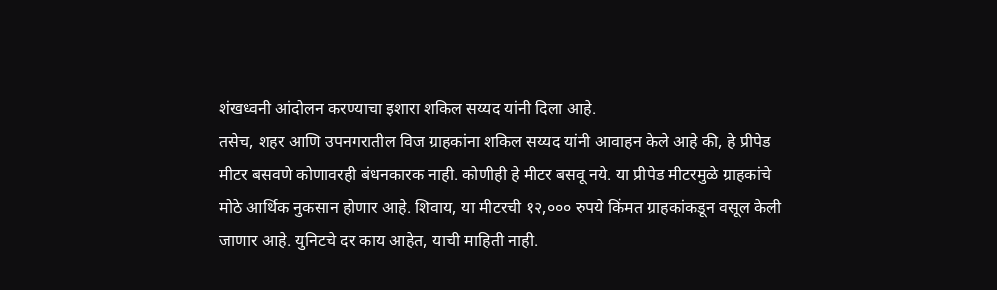शंखध्वनी आंदोलन करण्याचा इशारा शकिल सय्यद यांनी दिला आहे.
तसेच, शहर आणि उपनगरातील विज ग्राहकांना शकिल सय्यद यांनी आवाहन केले आहे की, हे प्रीपेड मीटर बसवणे कोणावरही बंधनकारक नाही. कोणीही हे मीटर बसवू नये. या प्रीपेड मीटरमुळे ग्राहकांचे मोठे आर्थिक नुकसान होणार आहे. शिवाय, या मीटरची १२,००० रुपये किंमत ग्राहकांकडून वसूल केली जाणार आहे. युनिटचे दर काय आहेत, याची माहिती नाही.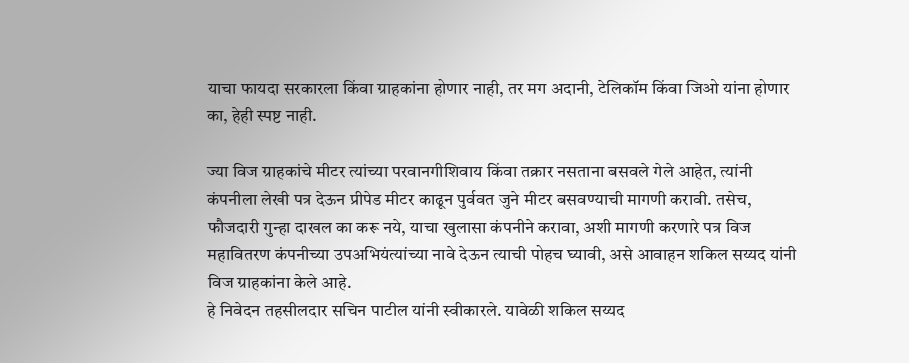याचा फायदा सरकारला किंवा ग्राहकांना होणार नाही, तर मग अदानी, टेलिकॉम किंवा जिओ यांना होणार का, हेही स्पष्ट नाही.

ज्या विज ग्राहकांचे मीटर त्यांच्या परवानगीशिवाय किंवा तक्रार नसताना बसवले गेले आहेत, त्यांनी कंपनीला लेखी पत्र देऊन प्रीपेड मीटर काढून पुर्ववत जुने मीटर बसवण्याची मागणी करावी. तसेच, फौजदारी गुन्हा दाखल का करू नये, याचा खुलासा कंपनीने करावा, अशी मागणी करणारे पत्र विज महावितरण कंपनीच्या उपअभियंत्यांच्या नावे देऊन त्याची पोहच घ्यावी, असे आवाहन शकिल सय्यद यांनी विज ग्राहकांना केले आहे.
हे निवेदन तहसीलदार सचिन पाटील यांनी स्वीकारले. यावेळी शकिल सय्यद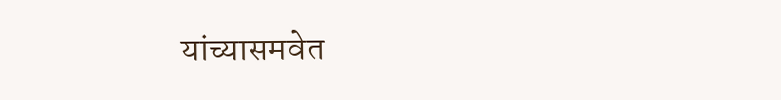यांच्यासमवेत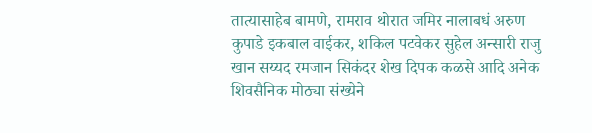तात्यासाहेब बामणे, रामराव थोरात जमिर नालाबधं अरुण कुपाडे इकबाल वाईकर, शकिल पटवेकर सुहेल अन्सारी राजु खान सय्यद रमजान सिकंदर शेख दिपक कळसे आदि अनेक शिवसैनिक मोठ्या संख्येने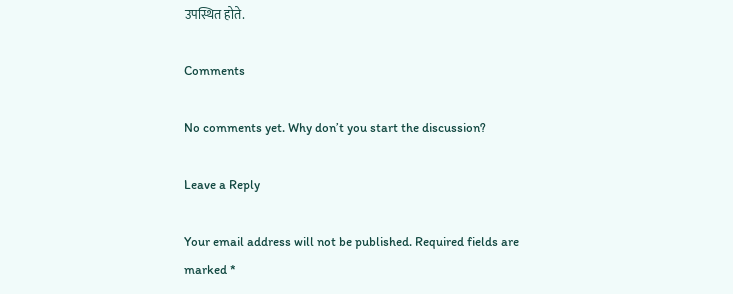उपस्थित होते.

Comments

No comments yet. Why don’t you start the discussion?

Leave a Reply

Your email address will not be published. Required fields are marked *